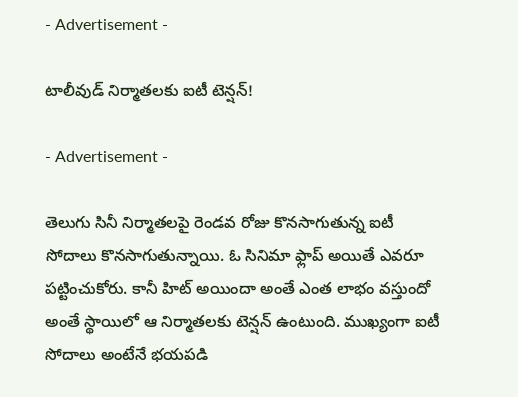- Advertisement -

టాలీవుడ్ నిర్మాతలకు ఐటీ టెన్షన్‌!

- Advertisement -

తెలుగు సినీ నిర్మాతలపై రెండవ రోజు కొనసాగుతున్న ఐటీ సోదాలు కొనసాగుతున్నాయి. ఓ సినిమా ఫ్లాప్ అయితే ఎవరూ పట్టించుకోరు. కానీ హిట్ అయిందా అంతే ఎంత లాభం వస్తుందో అంతే స్థాయిలో ఆ నిర్మాతలకు టెన్షన్ ఉంటుంది. ముఖ్యంగా ఐటీ సోదాలు అంటేనే భయపడి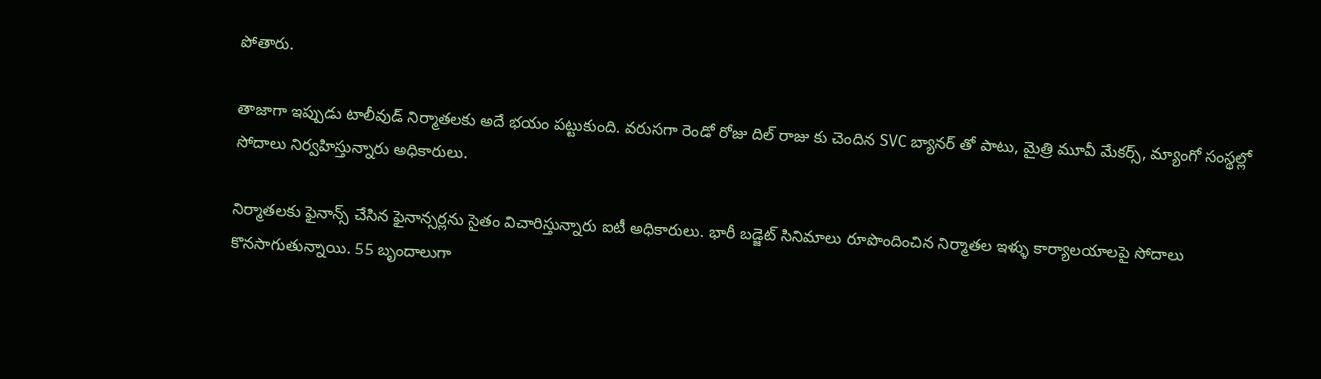పోతారు.

తాజాగా ఇప్పుడు టాలీవుడ్ నిర్మాతలకు అదే భయం పట్టుకుంది. వరుసగా రెండో రోజు దిల్ రాజు కు చెందిన SVC బ్యానర్ తో పాటు, మైత్రి మూవీ మేకర్స్, మ్యాంగో సంస్థల్లో సోదాలు నిర్వహిస్తున్నారు అధికారులు.

నిర్మాతలకు ఫైనాన్స్ చేసిన ఫైనాన్సర్లను సైతం విచారిస్తున్నారు ఐటీ అధికారులు. భారీ బడ్జెట్ సినిమాలు రూపొందించిన నిర్మాతల ఇళ్ళు కార్యాలయాలపై సోదాలు కొనసాగుతున్నాయి. 55 బృందాలుగా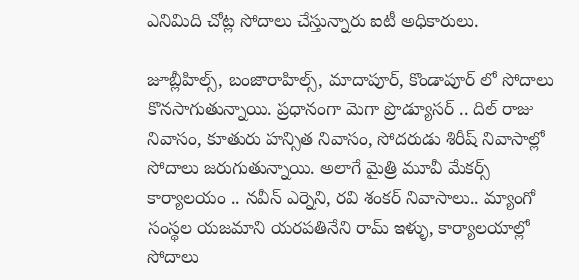ఎనిమిది చోట్ల సోదాలు చేస్తున్నారు ఐటీ అధికారులు.

జూబ్లీహిల్స్, బంజారాహిల్స్, మాదాపూర్, కొండాపూర్ లో సోదాలు కొనసాగుతున్నాయి. ప్రధానంగా మెగా ప్రొడ్యూసర్ .. దిల్ రాజు నివాసం, కూతురు హన్సిత నివాసం, సోదరుడు శిరీష్ నివాసాల్లో సోదాలు జరుగుతున్నాయి. అలాగే మైత్రి మూవీ మేకర్స్ కార్యాలయం .. నవీన్ ఎర్నెని, రవి శంకర్ నివాసాలు.. మ్యాంగో సంస్థల యజమాని యరపతినేని రామ్ ఇళ్ళు, కార్యాలయాల్లో సోదాలు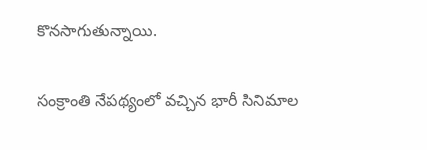కొనసాగుతున్నాయి.

సంక్రాంతి నేపథ్యంలో వచ్చిన భారీ సినిమాల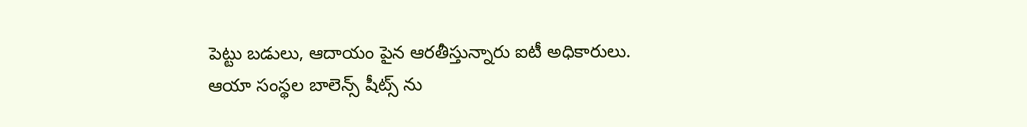పెట్టు బడులు, ఆదాయం పైన ఆరతీస్తున్నారు ఐటీ అధికారులు. ఆయా సంస్థల బాలెన్స్ షీట్స్ ను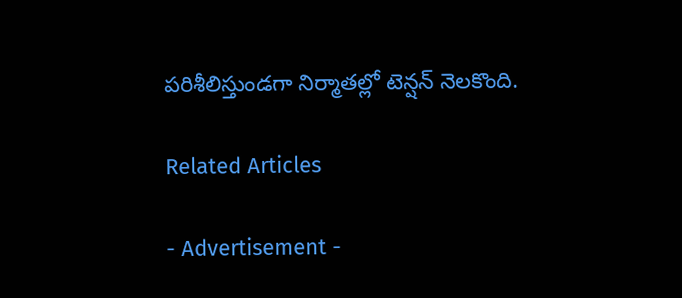పరిశీలిస్తుండగా నిర్మాతల్లో టెన్షన్ నెలకొంది.

Related Articles

- Advertisement -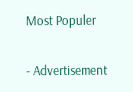Most Populer

- Advertisement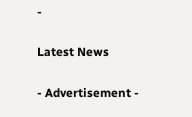-

Latest News

- Advertisement -